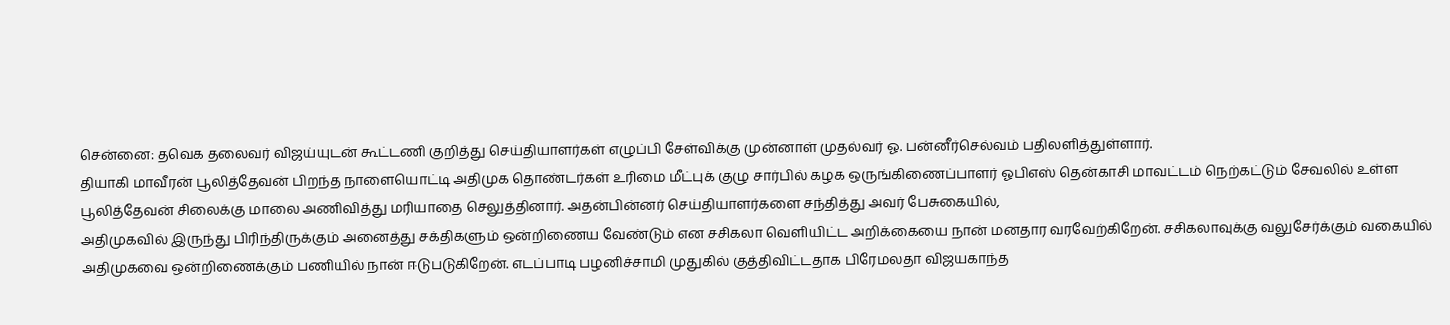சென்னை: தவெக தலைவர் விஜய்யுடன் கூட்டணி குறித்து செய்தியாளர்கள் எழுப்பி சேள்விக்கு முன்னாள் முதல்வர் ஓ. பன்னீர்செல்வம் பதிலளித்துள்ளார்.
தியாகி மாவீரன் பூலித்தேவன் பிறந்த நாளையொட்டி அதிமுக தொண்டர்கள் உரிமை மீட்புக் குழு சார்பில் கழக ஒருங்கிணைப்பாளர் ஓபிஎஸ் தென்காசி மாவட்டம் நெற்கட்டும் சேவலில் உள்ள பூலித்தேவன் சிலைக்கு மாலை அணிவித்து மரியாதை செலுத்தினார். அதன்பின்னர் செய்தியாளர்களை சந்தித்து அவர் பேசுகையில்,
அதிமுகவில் இருந்து பிரிந்திருக்கும் அனைத்து சக்திகளும் ஒன்றிணைய வேண்டும் என சசிகலா வெளியிட்ட அறிக்கையை நான் மனதார வரவேற்கிறேன். சசிகலாவுக்கு வலுசேர்க்கும் வகையில் அதிமுகவை ஒன்றிணைக்கும் பணியில் நான் ஈடுபடுகிறேன். எடப்பாடி பழனிச்சாமி முதுகில் குத்திவிட்டதாக பிரேமலதா விஜயகாந்த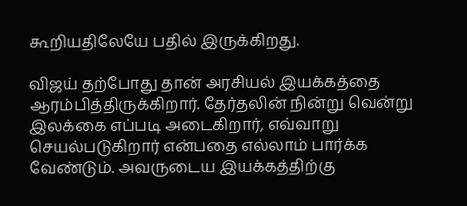கூறியதிலேயே பதில் இருக்கிறது.

விஜய் தற்போது தான் அரசியல் இயக்கத்தை ஆரம்பித்திருக்கிறார். தேர்தலின் நின்று வென்று இலக்கை எப்படி அடைகிறார், எவ்வாறு செயல்படுகிறார் என்பதை எல்லாம் பார்க்க வேண்டும். அவருடைய இயக்கத்திற்கு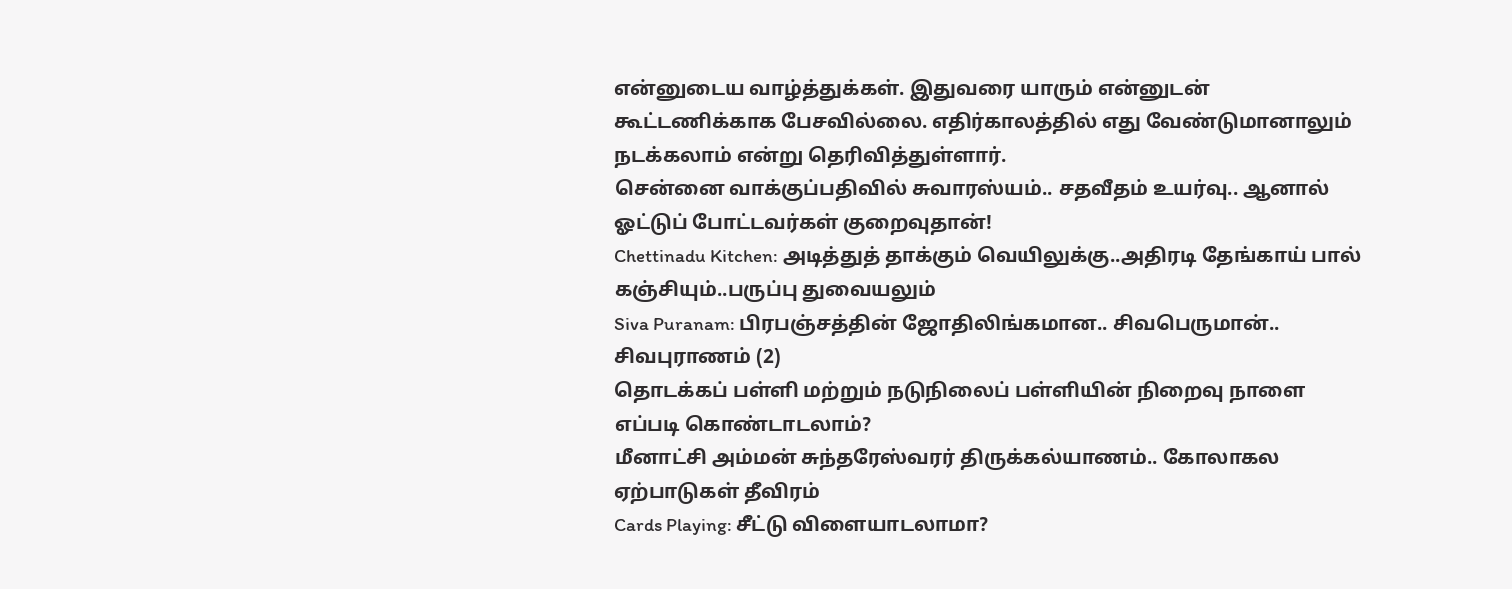என்னுடைய வாழ்த்துக்கள். இதுவரை யாரும் என்னுடன் கூட்டணிக்காக பேசவில்லை. எதிர்காலத்தில் எது வேண்டுமானாலும் நடக்கலாம் என்று தெரிவித்துள்ளார்.
சென்னை வாக்குப்பதிவில் சுவாரஸ்யம்.. சதவீதம் உயர்வு.. ஆனால் ஓட்டுப் போட்டவர்கள் குறைவுதான்!
Chettinadu Kitchen: அடித்துத் தாக்கும் வெயிலுக்கு..அதிரடி தேங்காய் பால் கஞ்சியும்..பருப்பு துவையலும்
Siva Puranam: பிரபஞ்சத்தின் ஜோதிலிங்கமான.. சிவபெருமான்.. சிவபுராணம் (2)
தொடக்கப் பள்ளி மற்றும் நடுநிலைப் பள்ளியின் நிறைவு நாளை எப்படி கொண்டாடலாம்?
மீனாட்சி அம்மன் சுந்தரேஸ்வரர் திருக்கல்யாணம்.. கோலாகல ஏற்பாடுகள் தீவிரம்
Cards Playing: சீட்டு விளையாடலாமா?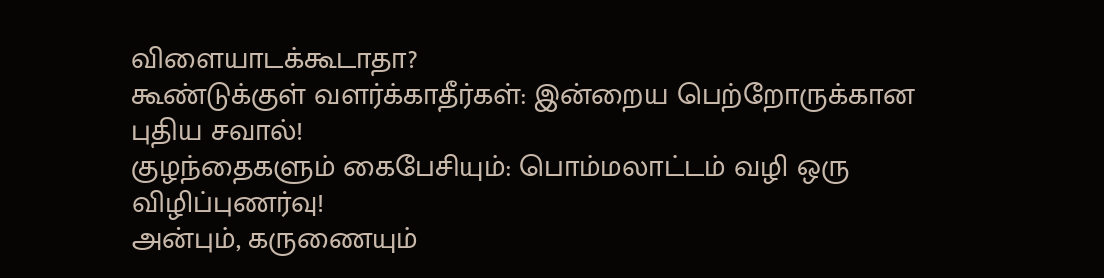விளையாடக்கூடாதா?
கூண்டுக்குள் வளர்க்காதீர்கள்: இன்றைய பெற்றோருக்கான புதிய சவால்!
குழந்தைகளும் கைபேசியும்: பொம்மலாட்டம் வழி ஒரு விழிப்புணர்வு!
அன்பும், கருணையும்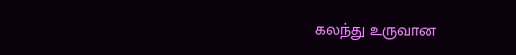கலந்து உருவான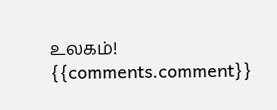உலகம்!
{{comments.comment}}